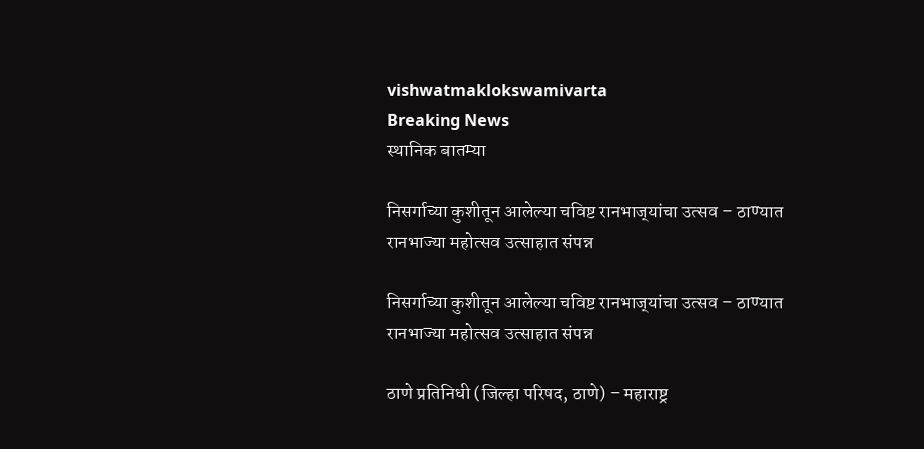vishwatmaklokswamivarta
Breaking News
स्थानिक बातम्या

निसर्गाच्या कुशीतून आलेल्या चविष्ट रानभाज्‌यांचा उत्सव – ठाण्यात रानभाज्या महोत्सव उत्साहात संपन्न

निसर्गाच्या कुशीतून आलेल्या चविष्ट रानभाज्‌यांचा उत्सव – ठाण्यात रानभाज्या महोत्सव उत्साहात संपन्न

ठाणे प्रतिनिधी (जिल्हा परिषद, ठाणे) – महाराष्ट्र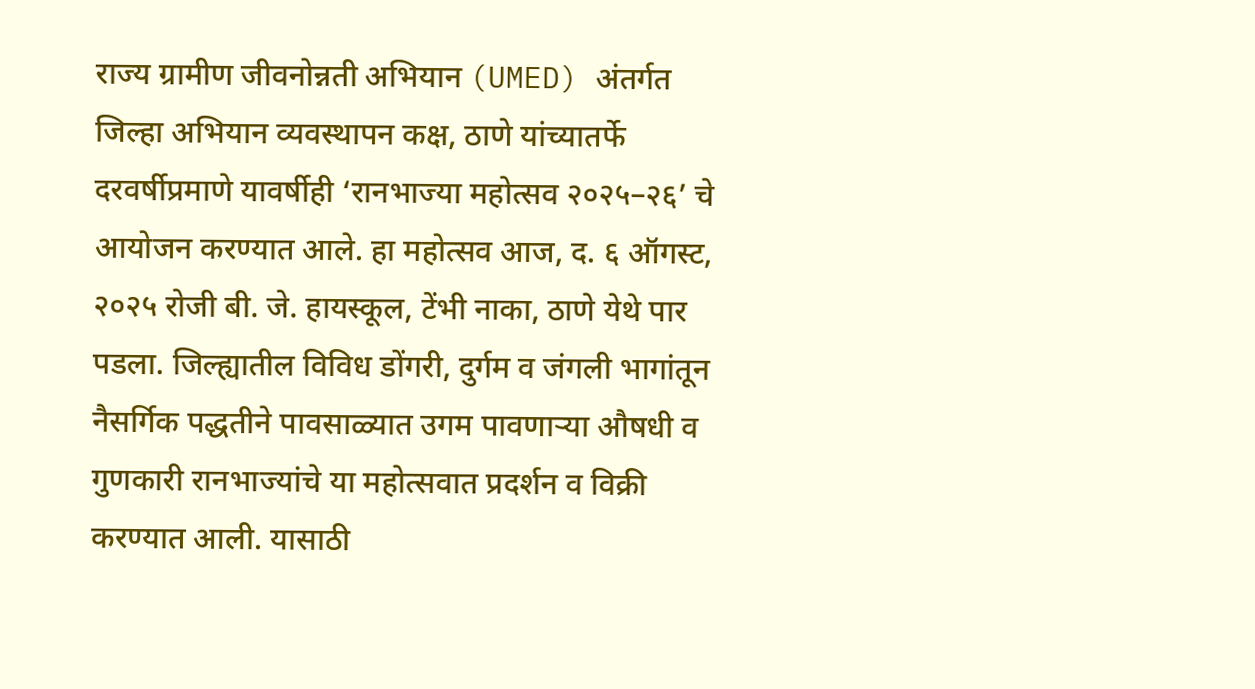राज्य ग्रामीण जीवनोन्नती अभियान (UMED) अंतर्गत जिल्हा अभियान व्यवस्थापन कक्ष, ठाणे यांच्यातर्फे दरवर्षीप्रमाणे यावर्षीही ‘रानभाज्या महोत्सव २०२५–२६’ चे आयोजन करण्यात आले. हा महोत्सव आज, द. ६ ऑगस्ट, २०२५ रोजी बी. जे. हायस्कूल, टेंभी नाका, ठाणे येथे पार पडला. जिल्ह्यातील विविध डोंगरी, दुर्गम व जंगली भागांतून नैसर्गिक पद्धतीने पावसाळ्यात उगम पावणाऱ्या औषधी व गुणकारी रानभाज्यांचे या महोत्सवात प्रदर्शन व विक्री करण्यात आली. यासाठी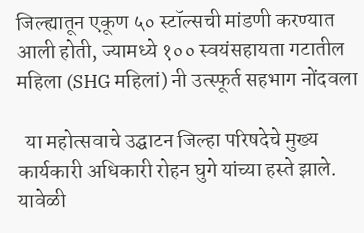जिल्ह्यातून एकूण ५० स्टॉल्सची मांडणी करण्यात आली होती, ज्यामध्ये १०० स्वयंसहायता गटातील महिला (SHG महिलां) नी उत्स्फूर्त सहभाग नोंदवला

  या महोत्सवाचे उद्घाटन जिल्हा परिषदेचे मुख्य कार्यकारी अधिकारी रोहन घुगे यांच्या हस्ते झाले. यावेळी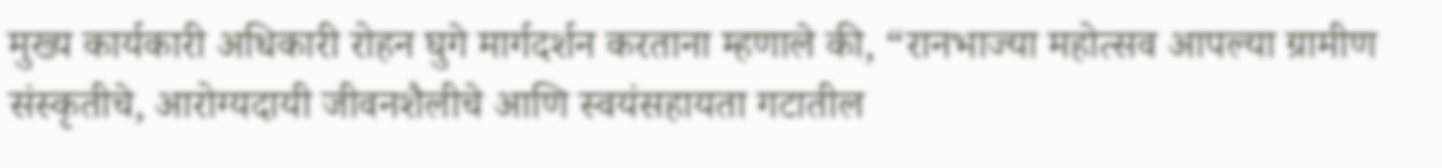मुख्य कार्यकारी अधिकारी रोहन घुगे मार्गदर्शन करताना म्हणाले की, “रानभाज्या महोत्सव आपल्या ग्रामीण संस्कृतीचे, आरोग्यदायी जीवनशैलीचे आणि स्वयंसहायता गटातील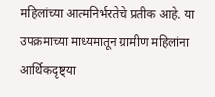महिलांच्या आत्मनिर्भरतेचे प्रतीक आहे. या उपक्रमाच्या माध्यमातून ग्रामीण महिलांना आर्थिकदृष्ट्या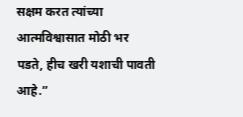सक्षम करत त्यांच्या आत्मविश्वासात मोठी भर पडते, हीच खरी यशाची पावती आहे.”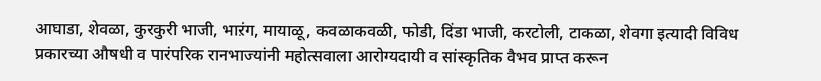आघाडा, शेवळा, कुरकुरी भाजी, भाऱंग, मायाळू, कवळाकवळी, फोडी, दिंडा भाजी, करटोली, टाकळा, शेवगा इत्यादी विविध प्रकारच्या औषधी व पारंपरिक रानभाज्यांनी महोत्सवाला आरोग्यदायी व सांस्कृतिक वैभव प्राप्त करून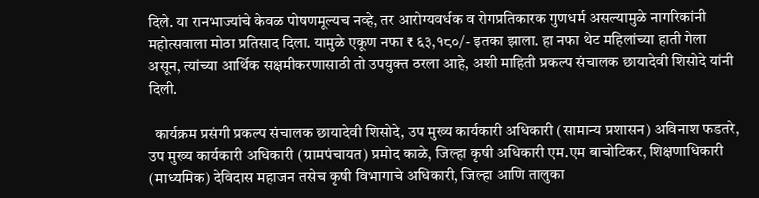दिले. या रानभाज्यांचे केवळ पोषणमूल्यच नव्हे, तर आरोग्यवर्धक व रोगप्रतिकारक गुणधर्म असल्यामुळे नागरिकांनी महोत्सवाला मोठा प्रतिसाद दिला. यामुळे एकूण नफा ₹ ६३,१८०/- इतका झाला. हा नफा थेट महिलांच्या हाती गेला असून, त्यांच्या आर्थिक सक्षमीकरणासाठी तो उपयुक्त ठरला आहे, अशी माहिती प्रकल्प संचालक छायादेवी शिसोदे यांनी दिली.

  कार्यक्रम प्रसंगी प्रकल्प संचालक छायादेवी शिसोदे, उप मुख्य कार्यकारी अधिकारी (सामान्य प्रशासन) अविनाश फडतरे, उप मुख्य कार्यकारी अधिकारी (ग्रामपंचायत) प्रमोद काळे, जिल्हा कृषी अधिकारी एम.एम बाचोटिकर, शिक्षणाधिकारी (माध्यमिक) देविदास महाजन तसेच कृषी विभागाचे अधिकारी, जिल्हा आणि तालुका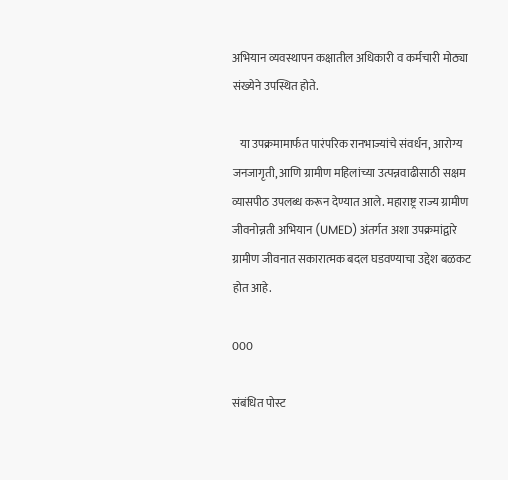अभियान व्यवस्थापन कक्षातील अधिकारी व कर्मचारी मोठ्या संख्येने उपस्थित होते.

   या उपक्रमामार्फत पारंपरिक रानभाज्यांचे संवर्धन, आरोग्य जनजागृती, आणि ग्रामीण महिलांच्या उत्पन्नवाढीसाठी सक्षम व्यासपीठ उपलब्ध करून देण्यात आले. महाराष्ट्र राज्य ग्रामीण जीवनोन्नती अभियान (UMED) अंतर्गत अशा उपक्रमांद्वारे ग्रामीण जीवनात सकारात्मक बदल घडवण्याचा उद्देश बळकट होत आहे.

000

संबंधित पोस्ट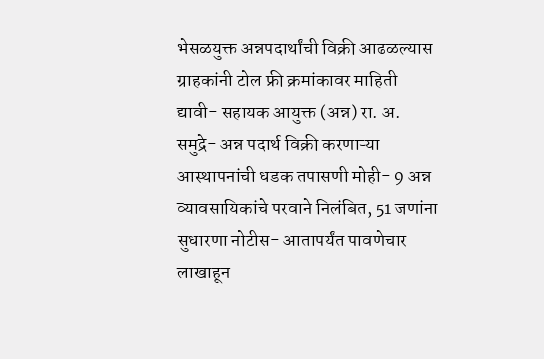भेसळयुक्त अन्नपदार्थांची विक्री आढळल्यास ग्राहकांनी टोल फ्री क्रमांकावर माहिती द्यावी- सहायक आयुक्त (अन्न) रा. अ. समुद्रे- अन्न पदार्थ विक्री करणाऱ्या आस्थापनांची धडक तपासणी मोही- 9 अन्न व्यावसायिकांचे परवाने निलंबित, 51 जणांना सुधारणा नोटीस- आतापर्यंत पावणेचार लाखाहून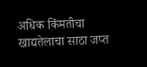अधिक किंमतीचा खाद्यतेलाचा साठा जप्त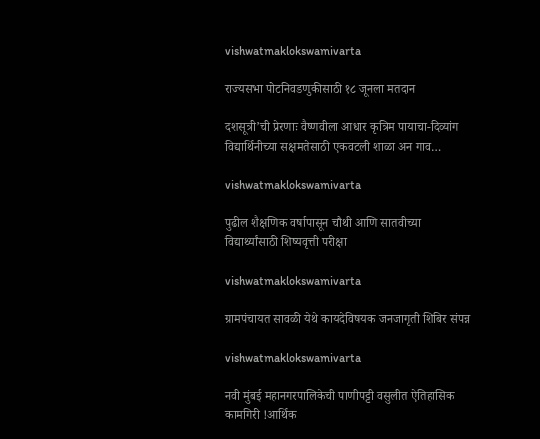vishwatmaklokswamivarta

राज्यसभा पोटनिवडणुकीसाठी १८ जूनला मतदान

दशसूत्री’ची प्रेरणाः वैष्णवीला आधार कृत्रिम पायाचा-दिव्यांग विद्यार्थिनीच्या सक्षमतेसाठी एकवटली शाळा अन गाव…

vishwatmaklokswamivarta

पुढील शैक्षणिक वर्षापासून चौथी आणि सातवीच्या विद्यार्थ्यांसाठी शिष्यवृत्ती परीक्षा

vishwatmaklokswamivarta

ग्रामपंचायत सावळी येथे कायदेविषयक जनजागृती शिबिर संपन्न

vishwatmaklokswamivarta

नवी मुंबई महानगरपालिकेची पाणीपट्टी वसुलीत ऐतिहासिक कामगिरी !आर्थिक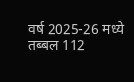वर्ष 2025-26 मध्ये तब्बल 112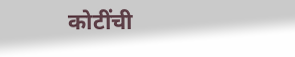कोटींची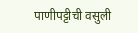पाणीपट्टीची वसुली